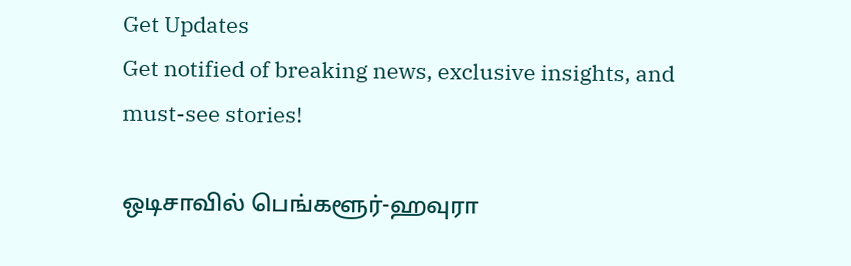Get Updates
Get notified of breaking news, exclusive insights, and must-see stories!

ஒடிசாவில் பெங்களூர்-ஹவுரா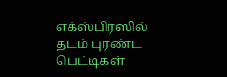எக்ஸ்பிரஸில் தடம் புரண்ட பெட்டிகள்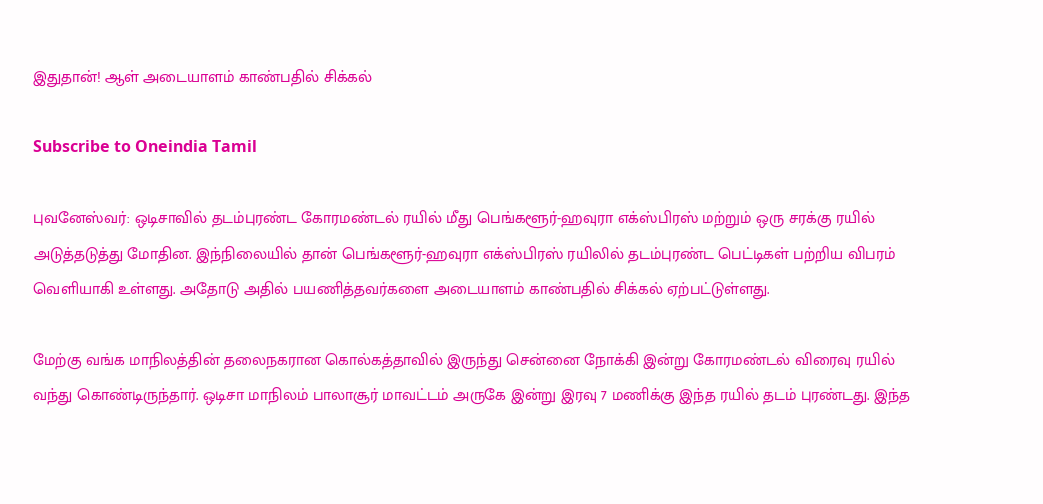இதுதான்! ஆள் அடையாளம் காண்பதில் சிக்கல்

Subscribe to Oneindia Tamil

புவனேஸ்வர்: ஒடிசாவில் தடம்புரண்ட கோரமண்டல் ரயில் மீது பெங்களூர்-ஹவுரா எக்ஸ்பிரஸ் மற்றும் ஒரு சரக்கு ரயில் அடுத்தடுத்து மோதின. இந்நிலையில் தான் பெங்களூர்-ஹவுரா எக்ஸ்பிரஸ் ரயிலில் தடம்புரண்ட பெட்டிகள் பற்றிய விபரம் வெளியாகி உள்ளது. அதோடு அதில் பயணித்தவர்களை அடையாளம் காண்பதில் சிக்கல் ஏற்பட்டுள்ளது.

மேற்கு வங்க மாநிலத்தின் தலைநகரான கொல்கத்தாவில் இருந்து சென்னை நோக்கி இன்று கோரமண்டல் விரைவு ரயில் வந்து கொண்டிருந்தார். ஒடிசா மாநிலம் பாலாசூர் மாவட்டம் அருகே இன்று இரவு 7 மணிக்கு இந்த ரயில் தடம் புரண்டது. இந்த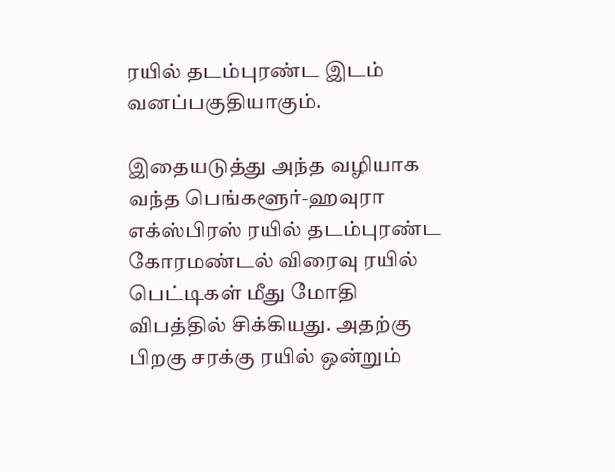ரயில் தடம்புரண்ட இடம் வனப்பகுதியாகும்.

இதையடுத்து அந்த வழியாக வந்த பெங்களூர்-ஹவுரா எக்ஸ்பிரஸ் ரயில் தடம்புரண்ட கோரமண்டல் விரைவு ரயில் பெட்டிகள் மீது மோதி விபத்தில் சிக்கியது. அதற்கு பிறகு சரக்கு ரயில் ஒன்றும்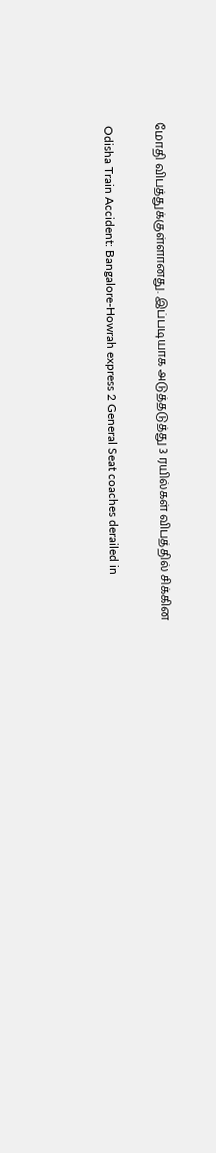மோதி விபத்துக்குள்ளானது. இப்படியாக அடுத்தடுத்து 3 ரயில்கள் விபத்தில் சிக்கின

 Odisha Train Accident: Bangalore-Howrah express 2 General Seat coaches derailed in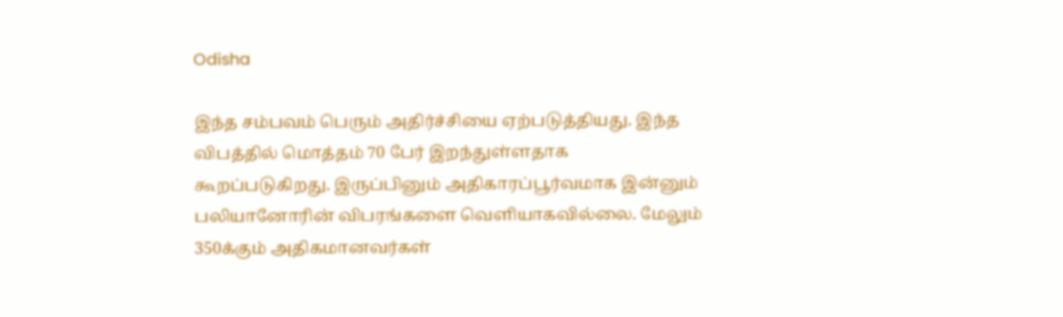Odisha

இந்த சம்பவம் பெரும் அதிர்ச்சியை ஏற்படுத்தியது. இந்த விபத்தில் மொத்தம் 70 பேர் இறந்துள்ளதாக கூறப்படுகிறது. இருப்பினும் அதிகாரப்பூர்வமாக இன்னும் பலியானோரின் விபரங்களை வெளியாகவில்லை. மேலும் 350க்கும் அதிகமானவர்கள்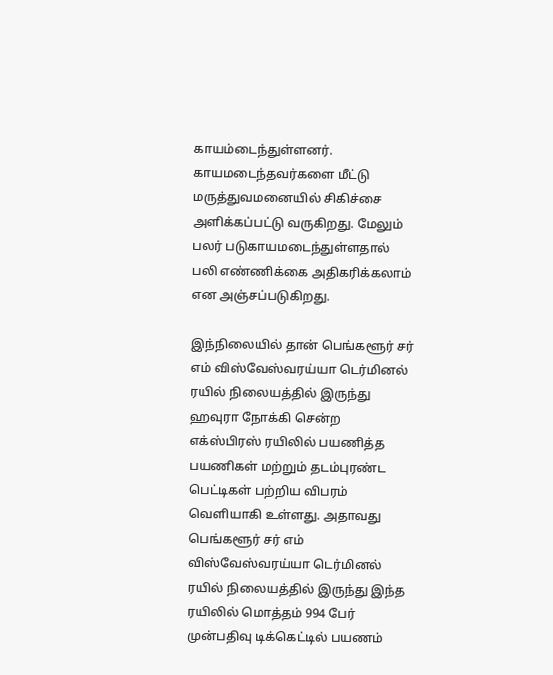காயம்டைந்துள்ளனர். காயமடைந்தவர்களை மீட்டு மருத்துவமனையில் சிகிச்சை அளிக்கப்பட்டு வருகிறது. மேலும் பலர் படுகாயமடைந்துள்ளதால் பலி எண்ணிக்கை அதிகரிக்கலாம் என அஞ்சப்படுகிறது.

இந்நிலையில் தான் பெங்களூர் சர் எம் விஸ்வேஸ்வரய்யா டெர்மினல் ரயில் நிலையத்தில் இருந்து ஹவுரா நோக்கி சென்ற எக்ஸ்பிரஸ் ரயிலில் பயணித்த பயணிகள் மற்றும் தடம்புரண்ட பெட்டிகள் பற்றிய விபரம் வெளியாகி உள்ளது. அதாவது பெங்களூர் சர் எம் விஸ்வேஸ்வரய்யா டெர்மினல் ரயில் நிலையத்தில் இருந்து இந்த ரயிலில் மொத்தம் 994 பேர் முன்பதிவு டிக்கெட்டில் பயணம்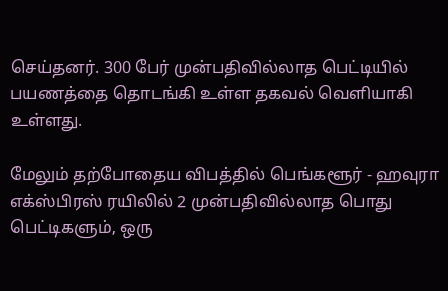செய்தனர். 300 பேர் முன்பதிவில்லாத பெட்டியில் பயணத்தை தொடங்கி உள்ள தகவல் வெளியாகி உள்ளது.

மேலும் தற்போதைய விபத்தில் பெங்களூர் - ஹவுரா எக்ஸ்பிரஸ் ரயிலில் 2 முன்பதிவில்லாத பொது பெட்டிகளும், ஒரு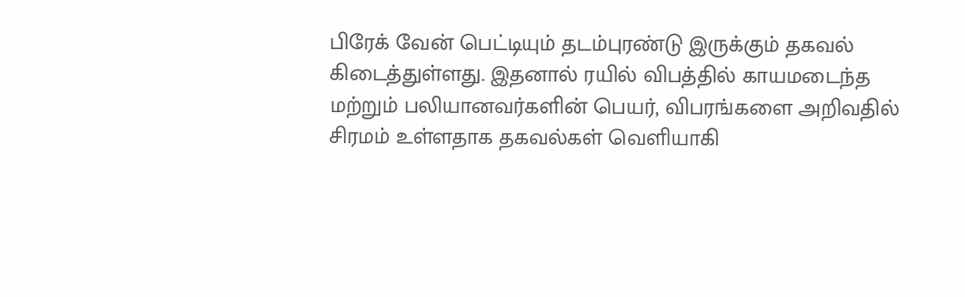பிரேக் வேன் பெட்டியும் தடம்புரண்டு இருக்கும் தகவல் கிடைத்துள்ளது. இதனால் ரயில் விபத்தில் காயமடைந்த மற்றும் பலியானவர்களின் பெயர், விபரங்களை அறிவதில் சிரமம் உள்ளதாக தகவல்கள் வெளியாகி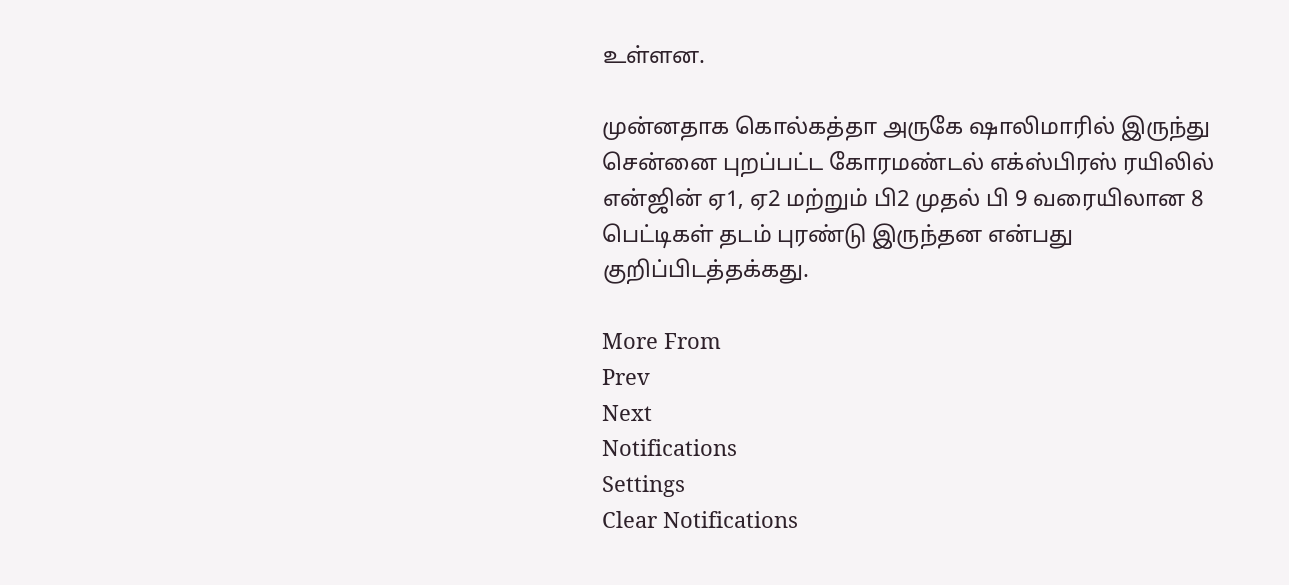உள்ளன.

முன்னதாக கொல்கத்தா அருகே ஷாலிமாரில் இருந்து சென்னை புறப்பட்ட கோரமண்டல் எக்ஸ்பிரஸ் ரயிலில் என்ஜின் ஏ1, ஏ2 மற்றும் பி2 முதல் பி 9 வரையிலான 8 பெட்டிகள் தடம் புரண்டு இருந்தன என்பது குறிப்பிடத்தக்கது.

More From
Prev
Next
Notifications
Settings
Clear Notifications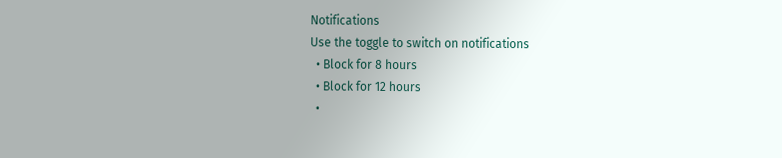Notifications
Use the toggle to switch on notifications
  • Block for 8 hours
  • Block for 12 hours
  •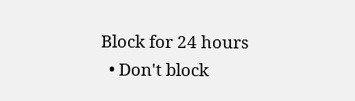Block for 24 hours
  • Don't block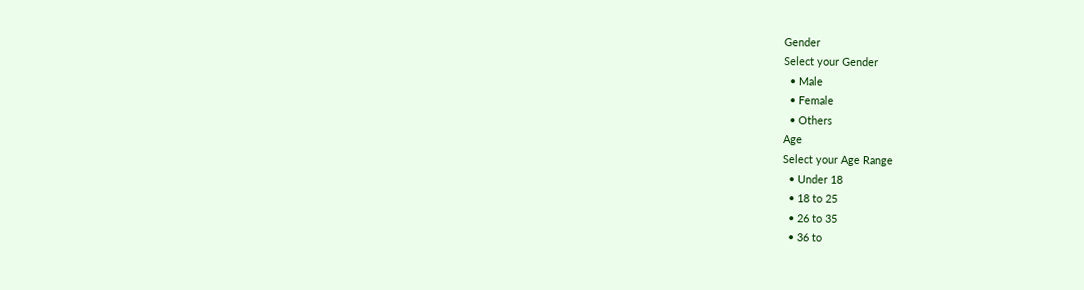Gender
Select your Gender
  • Male
  • Female
  • Others
Age
Select your Age Range
  • Under 18
  • 18 to 25
  • 26 to 35
  • 36 to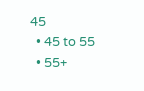45
  • 45 to 55
  • 55+